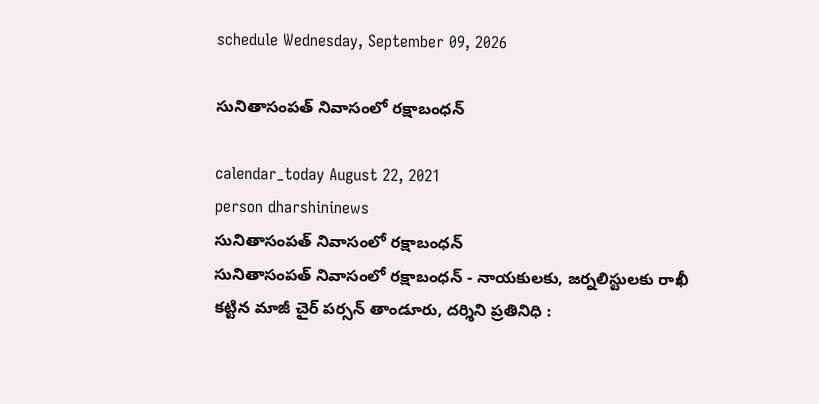schedule Wednesday, September 09, 2026

సునితాసంప‌త్ నివాసంలో ర‌క్షాబంధ‌న్

calendar_today August 22, 2021
person dharshininews
సునితాసంప‌త్ నివాసంలో ర‌క్షాబంధ‌న్
సునితాసంప‌త్ నివాసంలో ర‌క్షాబంధ‌న్ - నాయ‌కుల‌కు, జ‌ర్న‌లిస్టుల‌కు రాఖీ క‌ట్టిన మాజీ చైర్ ప‌ర్స‌న్ తాండూరు, ద‌ర్శిని ప్ర‌తినిధి :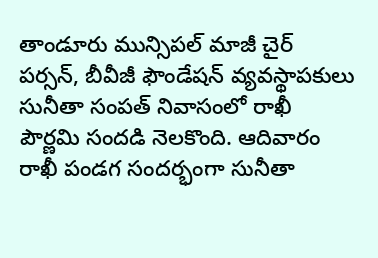తాండూరు మున్సిప‌ల్ మాజీ చైర్ ప‌ర్స‌న్, బీవీజీ ఫౌండేష‌న్ వ్య‌వ‌స్థాప‌కులు సునీతా సంపత్‌ నివాసంలో రాఖీ పౌర్ణ‌మి సంద‌డి నెల‌కొంది. ఆదివారం రాఖీ పండ‌గ సంద‌ర్భంగా సునీతా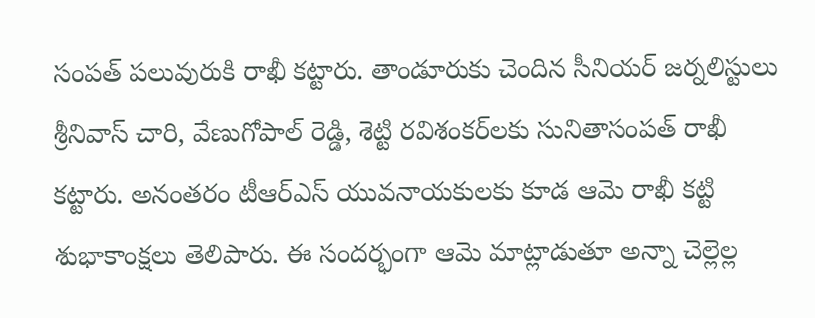సంప‌త్ ప‌లువురుకి రాఖీ క‌ట్టారు. తాండూరుకు చెందిన సీనియ‌ర్ జ‌ర్న‌లిస్టులు శ్రీ‌నివాస్ చారి, వేణుగోపాల్ రెడ్డి, శెట్టి ర‌విశంక‌ర్‌ల‌కు సునితాసంప‌త్ రాఖీ క‌ట్టారు. అనంత‌రం టీఆర్ఎస్ యువ‌నాయ‌కుల‌కు కూడ ఆమె రాఖీ క‌ట్టి శుభాకాంక్ష‌లు తెలిపారు. ఈ సంద‌ర్భంగా ఆమె మాట్లాడుతూ అన్నా చెల్లెల్ల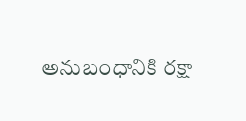అనుబంధానికి ర‌క్షా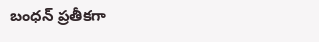బంధ‌న్ ప్ర‌తీక‌గా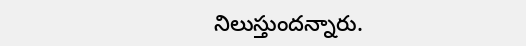నిలుస్తుంద‌న్నారు.